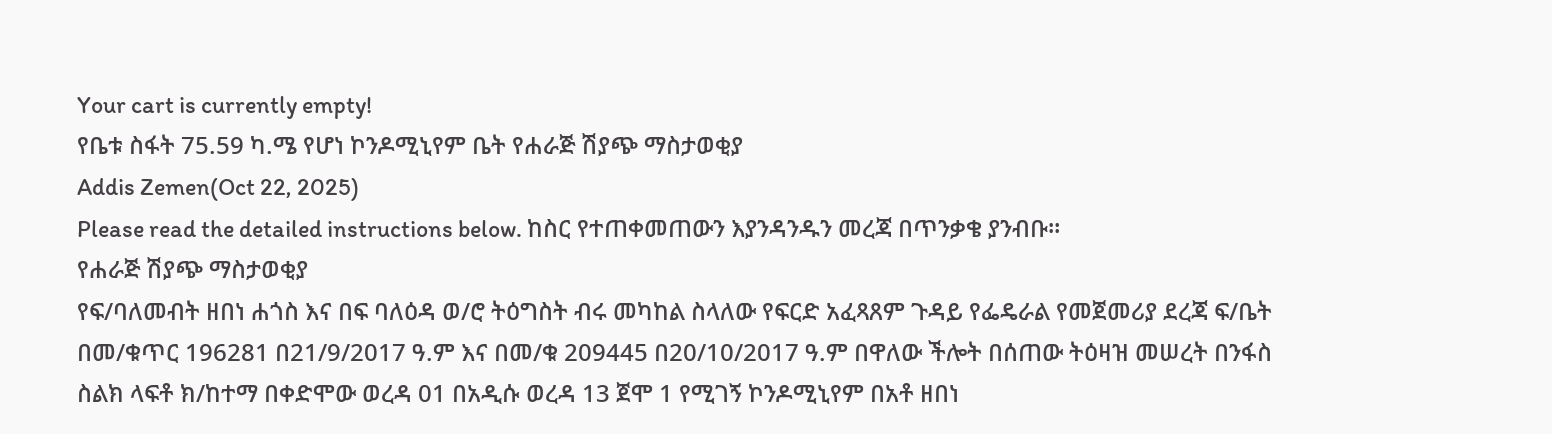Your cart is currently empty!
የቤቱ ስፋት 75.59 ካ.ሜ የሆነ ኮንዶሚኒየም ቤት የሐራጅ ሽያጭ ማስታወቂያ
Addis Zemen(Oct 22, 2025)
Please read the detailed instructions below. ከስር የተጠቀመጠውን እያንዳንዱን መረጃ በጥንቃቄ ያንብቡ።
የሐራጅ ሽያጭ ማስታወቂያ
የፍ/ባለመብት ዘበነ ሐጎስ እና በፍ ባለዕዳ ወ/ሮ ትዕግስት ብሩ መካከል ስላለው የፍርድ አፈጻጸም ጉዳይ የፌዴራል የመጀመሪያ ደረጃ ፍ/ቤት በመ/ቁጥር 196281 በ21/9/2017 ዓ.ም እና በመ/ቁ 209445 በ20/10/2017 ዓ.ም በዋለው ችሎት በሰጠው ትዕዛዝ መሠረት በንፋስ ስልክ ላፍቶ ክ/ከተማ በቀድሞው ወረዳ 01 በአዲሱ ወረዳ 13 ጀሞ 1 የሚገኝ ኮንዶሚኒየም በአቶ ዘበነ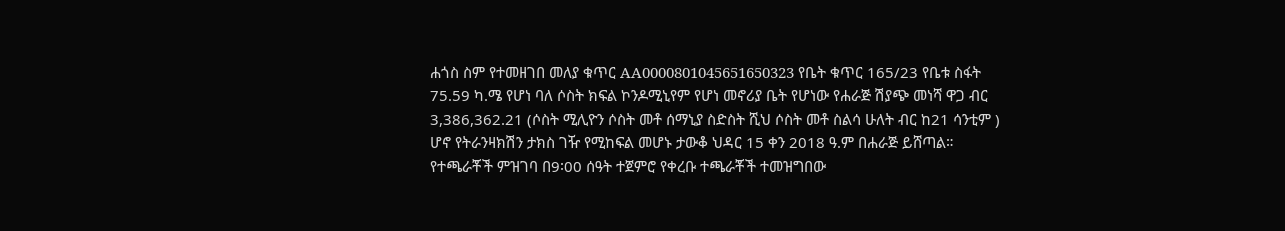ሐጎስ ስም የተመዘገበ መለያ ቁጥር AA0000801045651650323 የቤት ቁጥር 165/23 የቤቱ ስፋት 75.59 ካ.ሜ የሆነ ባለ ሶስት ክፍል ኮንዶሚኒየም የሆነ መኖሪያ ቤት የሆነው የሐራጅ ሽያጭ መነሻ ዋጋ ብር 3,386,362.21 (ሶስት ሚሊዮን ሶስት መቶ ሰማኒያ ስድስት ሺህ ሶስት መቶ ስልሳ ሁለት ብር ከ21 ሳንቲም ) ሆኖ የትራንዛክሽን ታክስ ገዥ የሚከፍል መሆኑ ታውቆ ህዳር 15 ቀን 2018 ዓ.ም በሐራጅ ይሸጣል። የተጫራቾች ምዝገባ በ9፡00 ሰዓት ተጀምሮ የቀረቡ ተጫራቾች ተመዝግበው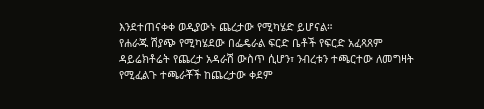እንደተጠናቀቀ ወዲያውኑ ጨረታው የሚካሄድ ይሆናል።
የሐራጁ ሽያጭ የሚካሄደው በፌዴራል ፍርድ ቤቶች የፍርድ አፈጻጸም ዳይሬክቶሬት የጨረታ አዳራሽ ውስጥ ሲሆን፣ ንብረቱን ተጫርተው ለመግዛት የሚፈልጉ ተጫራቾች ከጨረታው ቀደም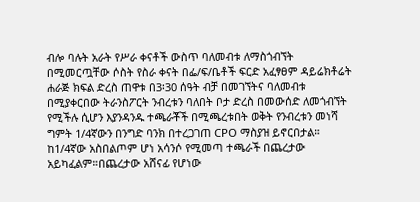ብሎ ባሉት አራት የሥራ ቀናቶች ውስጥ ባለመብቱ ለማስጎብኘት በሚመርጧቸው ሶስት የስራ ቀናት በፌ/ፍ/ቤቶች ፍርድ አፈፃፀም ዳይሬክቶሬት ሐራጅ ክፍል ድረስ ጠዋቱ በ3፡30 ሰዓት ብቻ በመገኘትና ባለመብቱ በሚያቀርበው ትራንስፖርት ንብረቱን ባለበት ቦታ ድረስ በመውሰድ ለመጎብኘት የሚችሉ ሲሆን እያንዳንዱ ተጫራቾች በሚጫረቱበት ወቅት የንብረቱን መነሻ ግምት 1/4ኛውን በንግድ ባንክ በተረጋገጠ CPO ማስያዝ ይኖርበታል። ከ1/4ኛው አስበልጦም ሆነ አሳንሶ የሚመጣ ተጫራች በጨረታው አይካፈልም።በጨረታው አሸናፊ የሆነው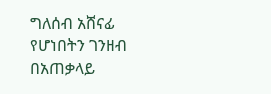ግለሰብ አሸናፊ የሆነበትን ገንዘብ በአጠቃላይ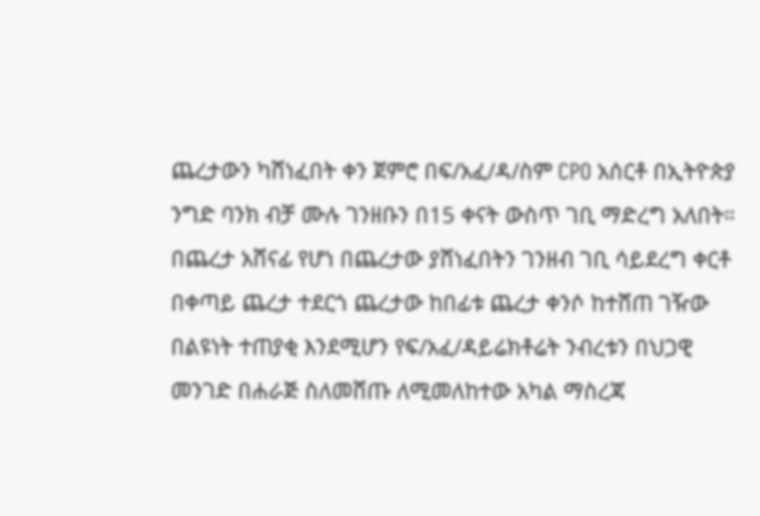ጨረታውን ካሸነፈበት ቀን ጀምሮ በፍ/አፈ/ዳ/ስም CPO አሰርቶ በኢትዮጵያ ንግድ ባንክ ብቻ ሙሉ ገንዘቡን በ15 ቀናት ውስጥ ገቢ ማድረግ አለበት። በጨረታ አሸናፊ የሆነ በጨረታው ያሸነፈበትን ገንዘብ ገቢ ሳይደረግ ቀርቶ በቀጣይ ጨረታ ተደርጎ ጨረታው ከበፊቱ ጨረታ ቀንሶ ከተሸጠ ገዥው በልዩነት ተጠያቂ እንደሚሆን የፍ/አፈ/ዳይሬክቶሬት ንብረቱን በህጋዊ መንገድ በሐራጅ ስለመሸጡ ለሚመለከተው አካል ማስረጃ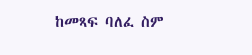ከመጻፍ ባለፈ ስም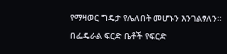የማዛወር ግዴታ የሌለበት መሆኑን እንገልፃለን።
በፌዴራል ፍርድ ቤቶች የፍርድ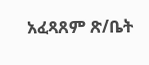አፈጻጸም ጽ/ቤት